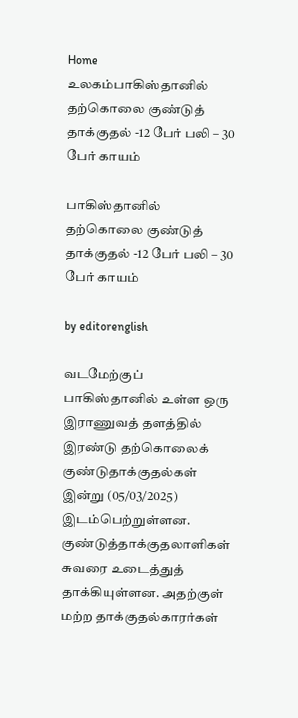Home உலகம்பாகிஸ்தானில் தற்கொலை குண்டுத் தாக்குதல் -12 பேர் பலி – 30 பேர் காயம்

பாகிஸ்தானில் தற்கொலை குண்டுத் தாக்குதல் -12 பேர் பலி – 30 பேர் காயம்

by editorenglish

வடமேற்குப் பாகிஸ்தானில் உள்ள ஒரு இராணுவத் தளத்தில் இரண்டு தற்கொலைக் குண்டுதாக்குதல்கள் இன்று (05/03/2025) இடம்பெற்றுள்ளன.  குண்டுத்தாக்குதலாளிகள் சுவரை உடைத்துத் தாக்கியுள்ளன. அதற்குள் மற்ற தாக்குதல்காரர்கள்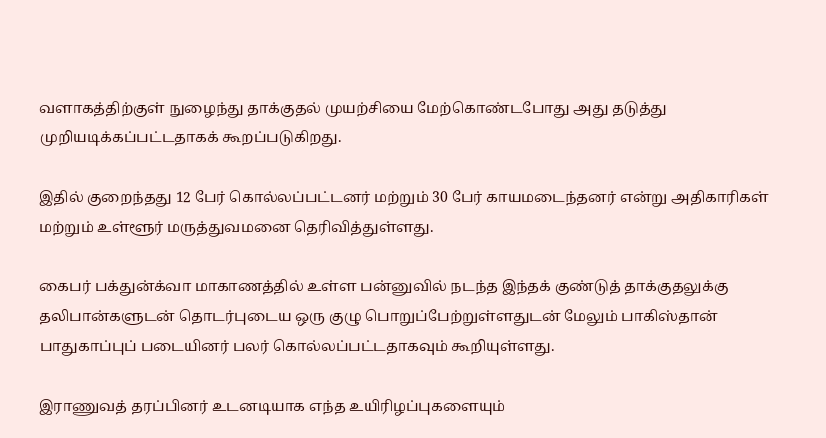வளாகத்திற்குள் நுழைந்து தாக்குதல் முயற்சியை மேற்கொண்டபோது அது தடுத்து முறியடிக்கப்பட்டதாகக் கூறப்படுகிறது.

இதில் குறைந்தது 12 பேர் கொல்லப்பட்டனர் மற்றும் 30 பேர் காயமடைந்தனர் என்று அதிகாரிகள் மற்றும் உள்ளூர் மருத்துவமனை தெரிவித்துள்ளது.

கைபர் பக்துன்க்வா மாகாணத்தில் உள்ள பன்னுவில் நடந்த இந்தக் குண்டுத் தாக்குதலுக்கு தலிபான்களுடன் தொடர்புடைய ஒரு குழு பொறுப்பேற்றுள்ளதுடன் மேலும் பாகிஸ்தான் பாதுகாப்புப் படையினர் பலர் கொல்லப்பட்டதாகவும் கூறியுள்ளது.

இராணுவத் தரப்பினர் உடனடியாக எந்த உயிரிழப்புகளையும்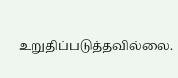உறுதிப்படுத்தவில்லை.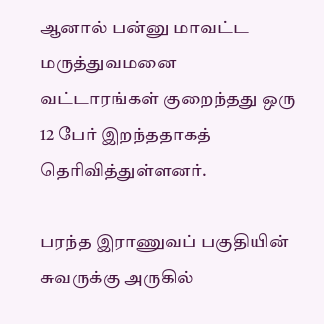ஆனால் பன்னு மாவட்ட மருத்துவமனை வட்டாரங்கள் குறைந்தது ஒரு 12 பேர் இறந்ததாகத் தெரிவித்துள்ளனர்.

பரந்த இராணுவப் பகுதியின் சுவருக்கு அருகில்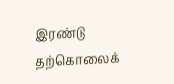இரண்டு தற்கொலைக்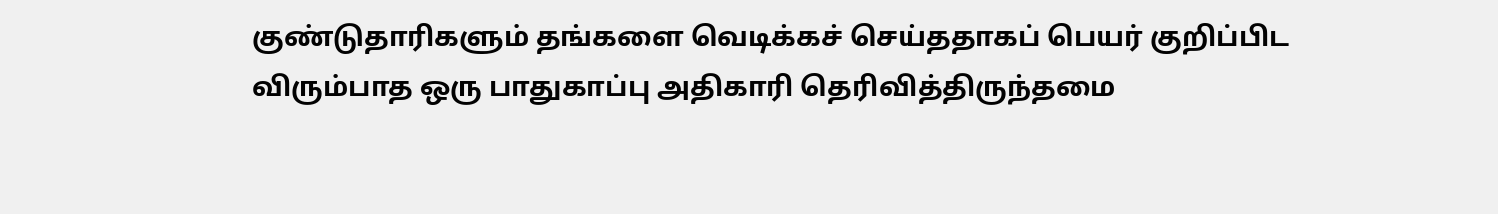குண்டுதாரிகளும் தங்களை வெடிக்கச் செய்ததாகப் பெயர் குறிப்பிட விரும்பாத ஒரு பாதுகாப்பு அதிகாரி தெரிவித்திருந்தமை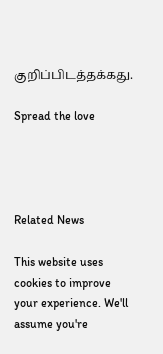குறிப்பிடத்தக்கது.

Spread the love




Related News

This website uses cookies to improve your experience. We'll assume you're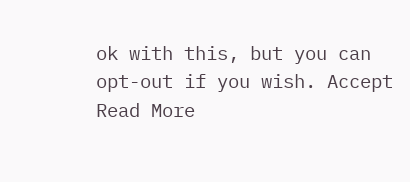ok with this, but you can opt-out if you wish. Accept Read More